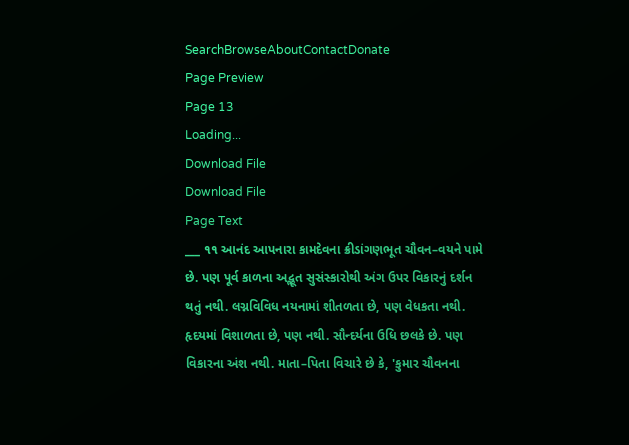SearchBrowseAboutContactDonate
Page Preview
Page 13
Loading...
Download File
Download File
Page Text
___ ૧૧ આનંદ આપનારા કામદેવના ક્રીડાંગણભૂત ચૌવન–વયને પામે છે. પણ પૂર્વ કાળના અદ્ભૂત સુસંસ્કારોથી અંગ ઉપર વિકારનું દર્શન થતું નથી. લગ્નવિવિધ નયનામાં શીતળતા છે, પણ વેધકતા નથી. હૃદયમાં વિશાળતા છે, પણ નથી. સૌન્દર્યના ઉધિ છલકે છે. પણ વિકારના અંશ નથી. માતા–પિતા વિચારે છે કે, 'કુમાર ચૌવનના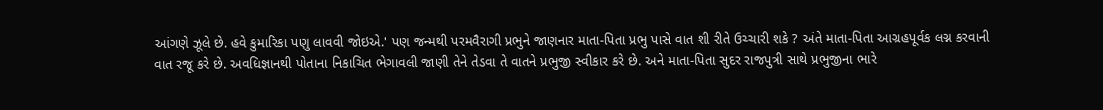આંગણે ઝૂલે છે. હવે કુમારિકા પણુ લાવવી જોઇએ.' પણ જન્મથી પરમવૈરાગી પ્રભુને જાણનાર માતા-પિતા પ્રભુ પાસે વાત શી રીતે ઉચ્ચારી શકે ? અંતે માતા-પિતા આગ્રહપૂર્વક લગ્ન કરવાની વાત રજૂ કરે છે. અવધિજ્ઞાનથી પોતાના નિકાચિત ભેગાવલી જાણી તેને તેડવા તે વાતને પ્રભુજી સ્વીકાર કરે છે. અને માતા-પિતા સુદર રાજપુત્રી સાથે પ્રભુજીના ભારે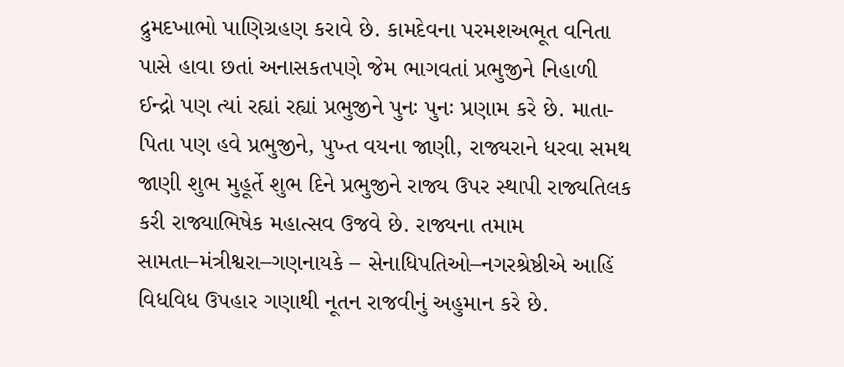દ્રુમદખાભો પાણિગ્રહણ કરાવે છે. કામદેવના પરમશઅભૂત વનિતા પાસે હાવા છતાં અનાસકતપણે જેમ ભાગવતાં પ્રભુજીને નિહાળી ઈન્દ્રો પણ ત્યાં રહ્યાં રહ્યાં પ્રભુજીને પુનઃ પુનઃ પ્રણામ કરે છે. માતા-પિતા પણ હવે પ્રભુજીને, પુખ્ત વયના જાણી, રાજ્યરાને ધરવા સમથ જાણી શુભ મુહૂર્તે શુભ દિને પ્રભુજીને રાજ્ય ઉપર સ્થાપી રાજ્યતિલક કરી રાજ્યાભિષેક મહાત્સવ ઉજવે છે. રાજ્યના તમામ સામતા–મંત્રીશ્વરા–ગણનાયકે – સેનાધિપતિઓ–નગરશ્રેષ્ઠીએ આહિં વિધવિધ ઉપહાર ગણાથી નૂતન રાજવીનું અહુમાન કરે છે.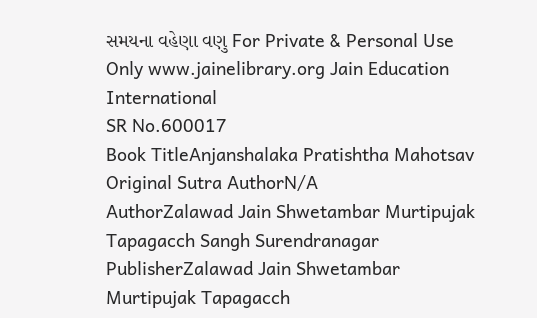સમયના વહેણા વણુ For Private & Personal Use Only www.jainelibrary.org Jain Education International
SR No.600017
Book TitleAnjanshalaka Pratishtha Mahotsav
Original Sutra AuthorN/A
AuthorZalawad Jain Shwetambar Murtipujak Tapagacch Sangh Surendranagar
PublisherZalawad Jain Shwetambar Murtipujak Tapagacch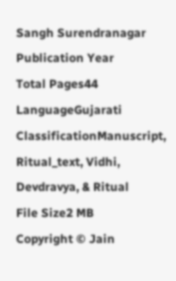Sangh Surendranagar
Publication Year
Total Pages44
LanguageGujarati
ClassificationManuscript, Ritual_text, Vidhi, Devdravya, & Ritual
File Size2 MB
Copyright © Jain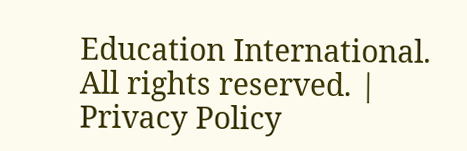Education International. All rights reserved. | Privacy Policy